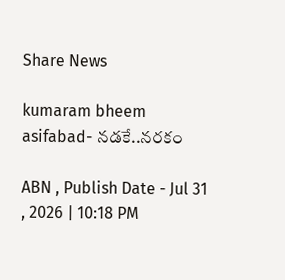Share News

kumaram bheem asifabad- నడకే..నరకం

ABN , Publish Date - Jul 31 , 2026 | 10:18 PM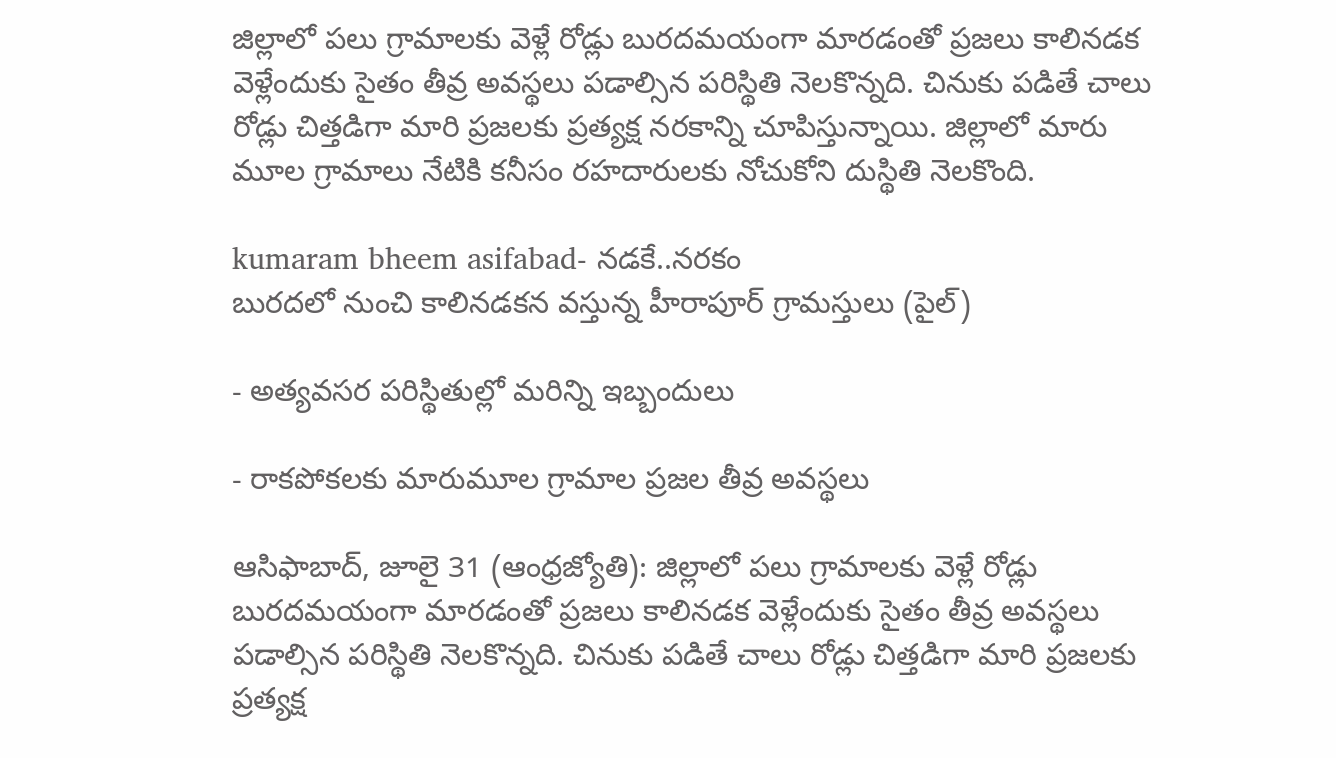జిల్లాలో పలు గ్రామాలకు వెళ్లే రోడ్లు బురదమయంగా మారడంతో ప్రజలు కాలినడక వెళ్లేందుకు సైతం తీవ్ర అవస్థలు పడాల్సిన పరిస్థితి నెలకొన్నది. చినుకు పడితే చాలు రోడ్లు చిత్తడిగా మారి ప్రజలకు ప్రత్యక్ష నరకాన్ని చూపిస్తున్నాయి. జిల్లాలో మారు మూల గ్రామాలు నేటికి కనీసం రహదారులకు నోచుకోని దుస్థితి నెలకొంది.

kumaram bheem asifabad- నడకే..నరకం
బురదలో నుంచి కాలినడకన వస్తున్న హీరాపూర్‌ గ్రామస్తులు (పైల్‌)

- అత్యవసర పరిస్థితుల్లో మరిన్ని ఇబ్బందులు

- రాకపోకలకు మారుమూల గ్రామాల ప్రజల తీవ్ర అవస్థలు

ఆసిఫాబాద్‌, జూలై 31 (ఆంధ్రజ్యోతి): జిల్లాలో పలు గ్రామాలకు వెళ్లే రోడ్లు బురదమయంగా మారడంతో ప్రజలు కాలినడక వెళ్లేందుకు సైతం తీవ్ర అవస్థలు పడాల్సిన పరిస్థితి నెలకొన్నది. చినుకు పడితే చాలు రోడ్లు చిత్తడిగా మారి ప్రజలకు ప్రత్యక్ష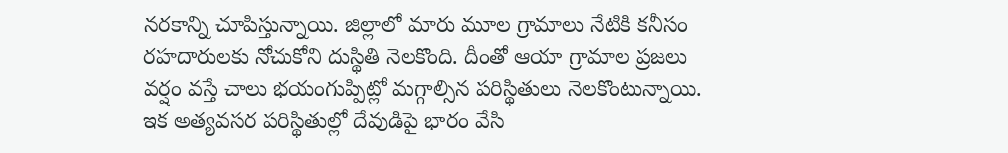నరకాన్ని చూపిస్తున్నాయి. జిల్లాలో మారు మూల గ్రామాలు నేటికి కనీసం రహదారులకు నోచుకోని దుస్థితి నెలకొంది. దీంతో ఆయా గ్రామాల ప్రజలు వర్షం వస్తే చాలు భయంగుప్పిట్లో మగ్గాల్సిన పరిస్థితులు నెలకొంటున్నాయి. ఇక అత్యవసర పరిస్థితుల్లో దేవుడిపై భారం వేసి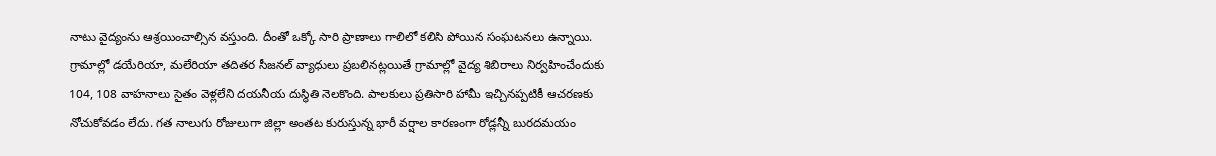నాటు వైద్యంను ఆశ్రయించాల్సిన వస్తుంది. దీంతో ఒక్కో సారి ప్రాణాలు గాలిలో కలిసి పోయిన సంఘటనలు ఉన్నాయి. గ్రామాల్లో డయేరియా, మలేరియా తదితర సీజనల్‌ వ్యాధులు ప్రబలినట్లయితే గ్రామాల్లో వైద్య శిబిరాలు నిర్వహించేందుకు 104, 108 వాహనాలు సైతం వెళ్లలేని దయనీయ దుస్థితి నెలకొంది. పాలకులు ప్రతిసారి హామీ ఇచ్చినప్పటికీ ఆచరణకు నోచుకోవడం లేదు. గత నాలుగు రోజులుగా జిల్లా అంతట కురుస్తున్న భారీ వర్షాల కారణంగా రోడ్లన్నీ బురదమయం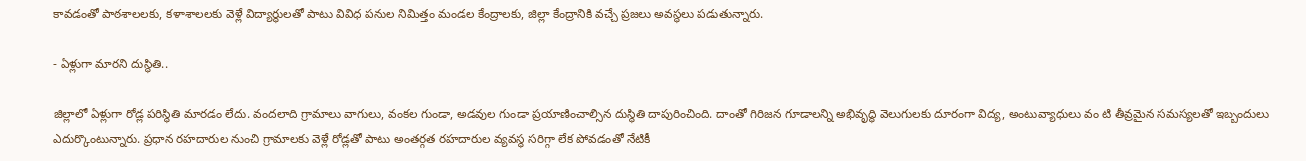కావడంతో పాఠశాలలకు, కళాశాలలకు వెళ్లే విద్యార్థులతో పాటు వివిధ పనుల నిమిత్తం మండల కేంద్రాలకు, జిల్లా కేంద్రానికి వచ్చే ప్రజలు అవస్థలు పడుతున్నారు.

- ఏళ్లుగా మారని దుస్థితి..

జిల్లాలో ఏళ్లుగా రోడ్ల పరిస్థితి మారడం లేదు. వందలాది గ్రామాలు వాగులు, వంకల గుండా, అడవుల గుండా ప్రయాణించాల్సిన దుస్థితి దాపురించింది. దాంతో గిరిజన గూడాలన్ని అభివృద్ధి వెలుగులకు దూరంగా విద్య, అంటువ్యాధులు వం టి తీవ్రమైన సమస్యలతో ఇబ్బందులు ఎదుర్కొంటున్నారు. ప్రధాన రహదారుల నుంచి గ్రామాలకు వెళ్లే రోడ్లతో పాటు అంతర్గత రహదారుల వ్యవస్థ సరిగ్గా లేక పోవడంతో నేటికీ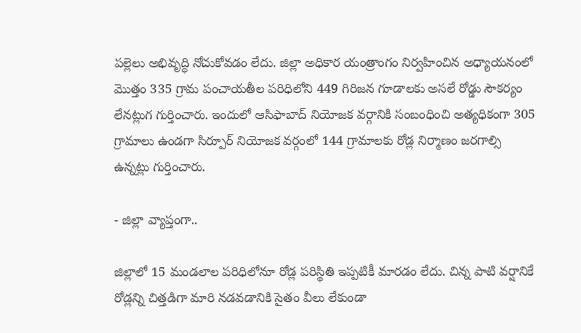పల్లెలు అభివృద్ధి నోచుకోవడం లేదు. జిల్లా అధికార యంత్రాంగం నిర్వహించిన అధ్యాయనంలో మొత్తం 335 గ్రామ పంచాయతీల పరిధిలోని 449 గిరిజన గూడాలకు అసలే రోడ్డు సౌకర్యం లేనట్లుగ గుర్తించారు. ఇందులో ఆసిఫాబాద్‌ నియోజక వర్గానికి సంబంధించి అత్యధికంగా 305 గ్రామాలు ఉండగా సిర్పూర్‌ నియోజక వర్గంలో 144 గ్రామాలకు రోడ్ల నిర్మాణం జరగాల్సి ఉన్నట్లు గుర్తించారు.

- జిల్లా వ్యాప్తంగా..

జిల్లాలో 15 మండలాల పరిధిలోనూ రోడ్ల పరిస్థితి ఇప్పటికీ మారడం లేదు. చిన్న పాటి వర్షానికే రోడ్లన్ని చిత్తడిగా మారి నడవడానికి సైతం వీలు లేకుండా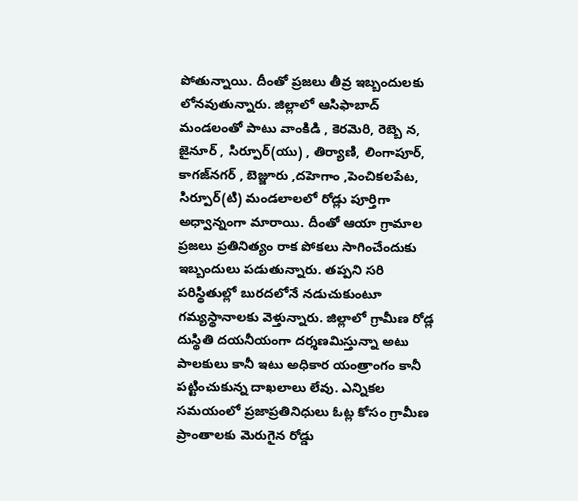పోతున్నాయి. దీంతో ప్రజలు తీవ్ర ఇబ్బందులకు లోనవుతున్నారు. జిల్లాలో ఆసిఫాబాద్‌ మండలంతో పాటు వాంకిడి , కెరమెరి, రెబ్బె న, జైనూర్‌ , సిర్పూర్‌(యు) , తిర్యాణి, లింగాపూర్‌, కాగజ్‌నగర్‌ , బెజ్జూరు ,దహెగాం ,పెంచికలపేట, సిర్పూర్‌(టి) మండలాలలో రోడ్లు పూర్తిగా అధ్వాన్నంగా మారాయి. దీంతో ఆయా గ్రామాల ప్రజలు ప్రతినిత్యం రాక పోకలు సాగించేందుకు ఇబ్బందులు పడుతున్నారు. తప్పని సరి పరిస్థితుల్లో బురదలోనే నడుచుకుంటూ గమ్యస్థానాలకు వెళ్తున్నారు. జిల్లాలో గ్రామీణ రోడ్ల దుస్థితి దయనీయంగా దర్శణమిస్తున్నా అటు పాలకులు కానీ ఇటు అధికార యంత్రాంగం కానీ పట్టించుకున్న దాఖలాలు లేవు. ఎన్నికల సమయంలో ప్రజాప్రతినిధులు ఓట్ల కోసం గ్రామీణ ప్రాంతాలకు మెరుగైన రోడ్డు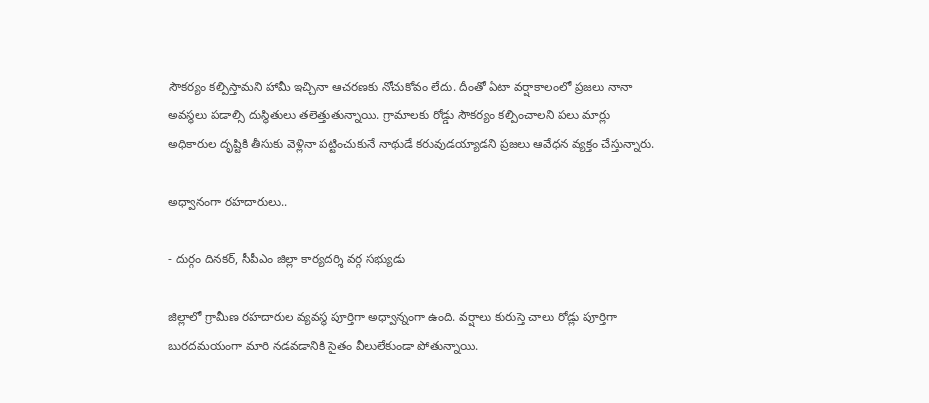సౌకర్యం కల్పిస్తామని హామీ ఇచ్చినా ఆచరణకు నోచుకోవం లేదు. దీంతో ఏటా వర్షాకాలంలో ప్రజలు నానా అవస్థలు పడాల్సి దుస్థితులు తలెత్తుతున్నాయి. గ్రామాలకు రోడ్డు సౌకర్యం కల్పించాలని పలు మార్లు అధికారుల దృష్టికి తీసుకు వెళ్లినా పట్టించుకునే నాథుడే కరువుడయ్యాడని ప్రజలు ఆవేధన వ్యక్తం చేస్తున్నారు.

అధ్వానంగా రహదారులు..

- దుర్గం దినకర్‌, సీపీఎం జిల్లా కార్యదర్శి వర్గ సభ్యుడు

జిల్లాలో గ్రామీణ రహదారుల వ్యవస్థ పూర్తిగా అధ్వాన్నంగా ఉంది. వర్షాలు కురుస్తె చాలు రోడ్లు పూర్తిగా బురదమయంగా మారి నడవడానికి సైతం వీలులేకుండా పోతున్నాయి.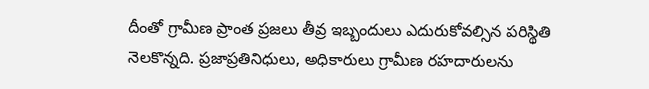దీంతో గ్రామీణ ప్రాంత ప్రజలు తీవ్ర ఇబ్బందులు ఎదురుకోవల్సిన పరిస్థితి నెలకొన్నది. ప్రజాప్రతినిధులు, అధికారులు గ్రామీణ రహదారులను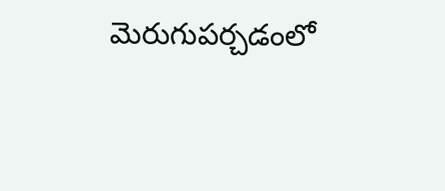మెరుగుపర్చడంలో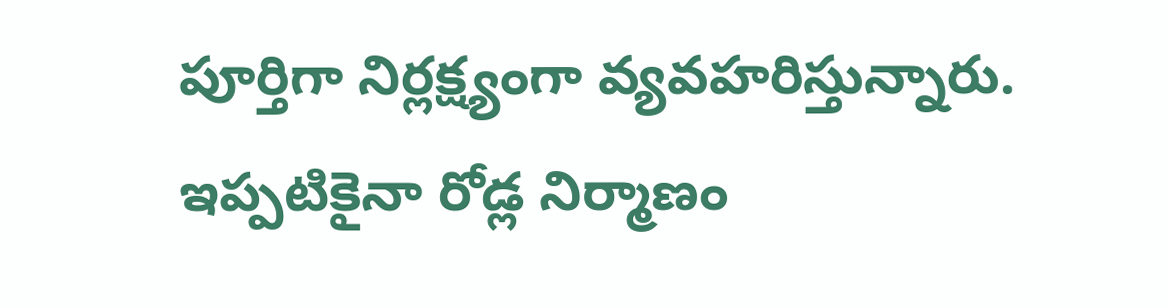పూర్తిగా నిర్లక్ష్యంగా వ్యవహరిస్తున్నారు. ఇప్పటికైనా రోడ్ల నిర్మాణం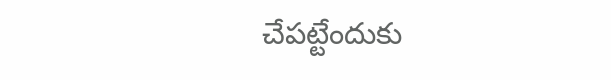చేపట్టేందుకు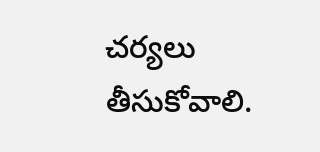చర్యలు తీసుకోవాలి.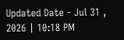Updated Date - Jul 31 , 2026 | 10:18 PM